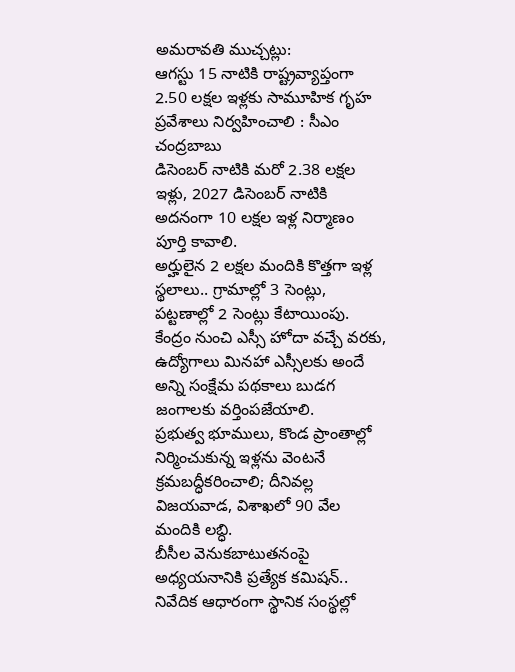అమరావతి ముచ్చట్లు:
ఆగస్టు 15 నాటికి రాష్ట్రవ్యాప్తంగా 2.50 లక్షల ఇళ్లకు సామూహిక గృహ ప్రవేశాలు నిర్వహించాలి : సీఎం చంద్రబాబు
డిసెంబర్ నాటికి మరో 2.38 లక్షల ఇళ్లు, 2027 డిసెంబర్ నాటికి అదనంగా 10 లక్షల ఇళ్ల నిర్మాణం పూర్తి కావాలి.
అర్హులైన 2 లక్షల మందికి కొత్తగా ఇళ్ల స్థలాలు.. గ్రామాల్లో 3 సెంట్లు, పట్టణాల్లో 2 సెంట్లు కేటాయింపు.
కేంద్రం నుంచి ఎస్సీ హోదా వచ్చే వరకు, ఉద్యోగాలు మినహా ఎస్సీలకు అందే అన్ని సంక్షేమ పథకాలు బుడగ జంగాలకు వర్తింపజేయాలి.
ప్రభుత్వ భూములు, కొండ ప్రాంతాల్లో నిర్మించుకున్న ఇళ్లను వెంటనే క్రమబద్ధీకరించాలి; దీనివల్ల విజయవాడ, విశాఖలో 90 వేల మందికి లబ్ధి.
బీసీల వెనుకబాటుతనంపై అధ్యయనానికి ప్రత్యేక కమిషన్.. నివేదిక ఆధారంగా స్థానిక సంస్థల్లో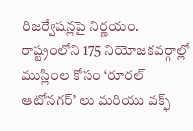రిజర్వేషన్లపై నిర్ణయం.
రాష్ట్రంలోని 175 నియోజకవర్గాల్లో ముస్లింల కోసం ‘రూరల్ ఆటోనగర్’ లు మరియు వక్ఫ్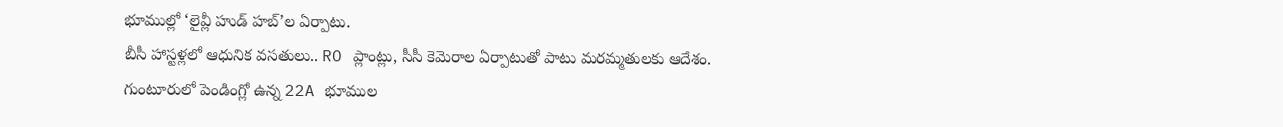భూముల్లో ‘లైవ్లీ హుడ్ హబ్’ల ఏర్పాటు.
బీసీ హాస్టళ్లలో ఆధునిక వసతులు.. RO ప్లాంట్లు, సీసీ కెమెరాల ఏర్పాటుతో పాటు మరమ్మతులకు ఆదేశం.
గుంటూరులో పెండింగ్లో ఉన్న 22A భూముల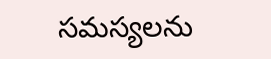సమస్యలను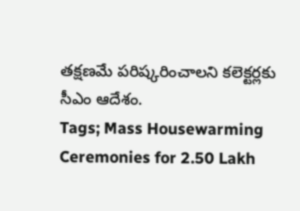తక్షణమే పరిష్కరించాలని కలెక్టర్లకు సీఎం ఆదేశం.
Tags; Mass Housewarming Ceremonies for 2.50 Lakh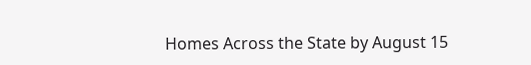Homes Across the State by August 15